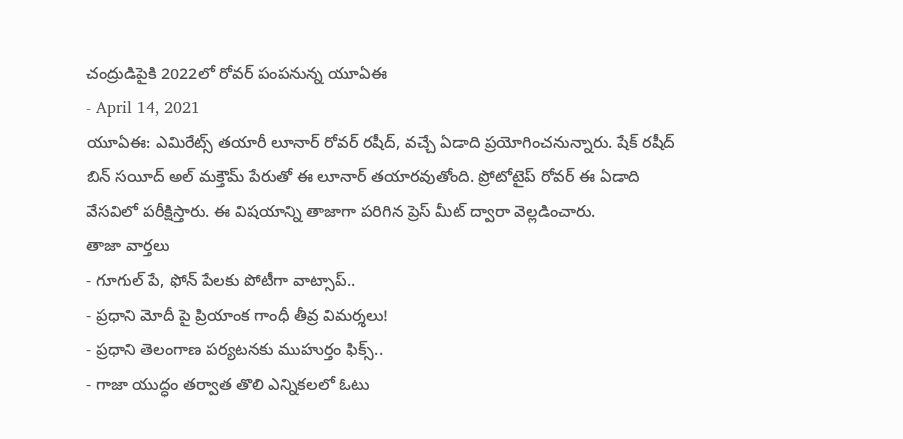చంద్రుడిపైకి 2022లో రోవర్ పంపనున్న యూఏఈ
- April 14, 2021
యూఏఈ: ఎమిరేట్స్ తయారీ లూనార్ రోవర్ రషీద్, వచ్చే ఏడాది ప్రయోగించనున్నారు. షేక్ రషీద్ బిన్ సయీద్ అల్ మక్తౌమ్ పేరుతో ఈ లూనార్ తయారవుతోంది. ప్రోటోటైప్ రోవర్ ఈ ఏడాది వేసవిలో పరీక్షిస్తారు. ఈ విషయాన్ని తాజాగా పరిగిన ప్రెస్ మీట్ ద్వారా వెల్లడించారు.
తాజా వార్తలు
- గూగుల్ పే, ఫోన్ పేలకు పోటీగా వాట్సాప్..
- ప్రధాని మోదీ పై ప్రియాంక గాంధీ తీవ్ర విమర్శలు!
- ప్రధాని తెలంగాణ పర్యటనకు ముహుర్తం ఫిక్స్..
- గాజా యుద్ధం తర్వాత తొలి ఎన్నికలలో ఓటు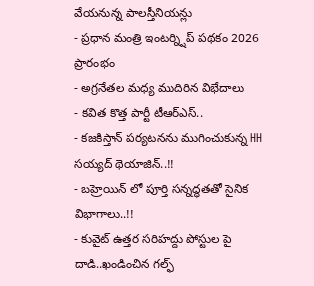వేయనున్న పాలస్తీనియన్లు
- ప్రధాన మంత్రి ఇంటర్న్షిప్ పథకం 2026 ప్రారంభం
- అగ్రనేతల మధ్య ముదిరిన విభేదాలు
- కవిత కొత్త పార్టీ టీఆర్ఎస్..
- కజకిస్తాన్ పర్యటనను ముగించుకున్న HH సయ్యద్ థెయాజిన్..!!
- బహ్రెయిన్ లో పూర్తి సన్నద్ధతతో సైనిక విభాగాలు..!!
- కువైట్ ఉత్తర సరిహద్దు పోస్టుల పై దాడి..ఖండించిన గల్ఫ్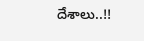దేశాలు..!!